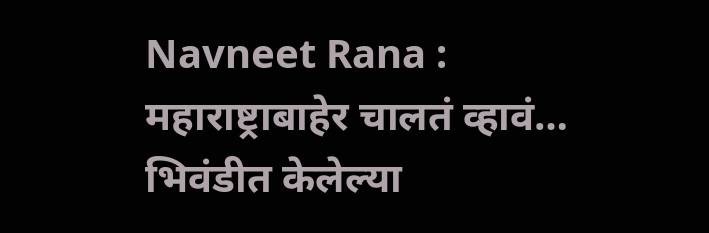Navneet Rana : महाराष्ट्राबाहेर चालतं व्हावं… भिवंडीत केलेल्या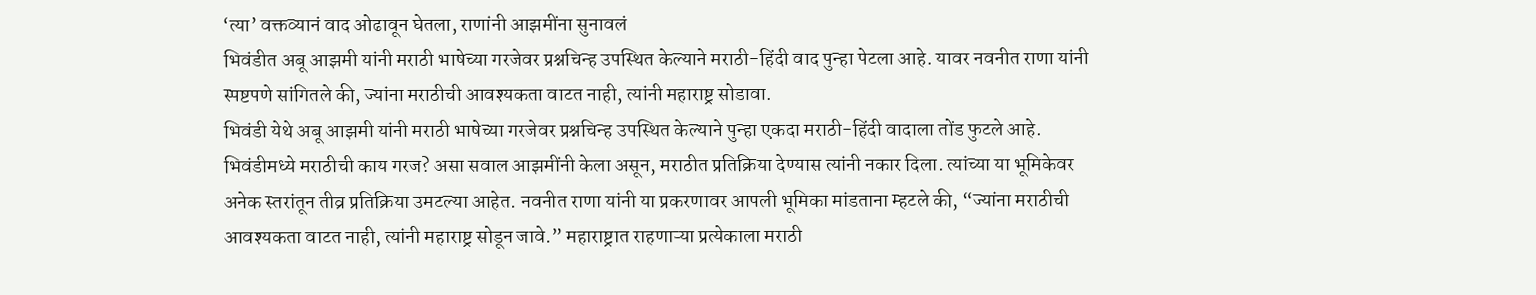‘त्या’ वक्तव्यानं वाद ओढावून घेतला, राणांनी आझमींना सुनावलं
भिवंडीत अबू आझमी यांनी मराठी भाषेच्या गरजेवर प्रश्नचिन्ह उपस्थित केल्याने मराठी-हिंदी वाद पुन्हा पेटला आहे. यावर नवनीत राणा यांनी स्पष्टपणे सांगितले की, ज्यांना मराठीची आवश्यकता वाटत नाही, त्यांनी महाराष्ट्र सोडावा.
भिवंडी येथे अबू आझमी यांनी मराठी भाषेच्या गरजेवर प्रश्नचिन्ह उपस्थित केल्याने पुन्हा एकदा मराठी-हिंदी वादाला तोंड फुटले आहे. भिवंडीमध्ये मराठीची काय गरज? असा सवाल आझमींनी केला असून, मराठीत प्रतिक्रिया देण्यास त्यांनी नकार दिला. त्यांच्या या भूमिकेवर अनेक स्तरांतून तीव्र प्रतिक्रिया उमटल्या आहेत. नवनीत राणा यांनी या प्रकरणावर आपली भूमिका मांडताना म्हटले की, “ज्यांना मराठीची आवश्यकता वाटत नाही, त्यांनी महाराष्ट्र सोडून जावे.” महाराष्ट्रात राहणाऱ्या प्रत्येकाला मराठी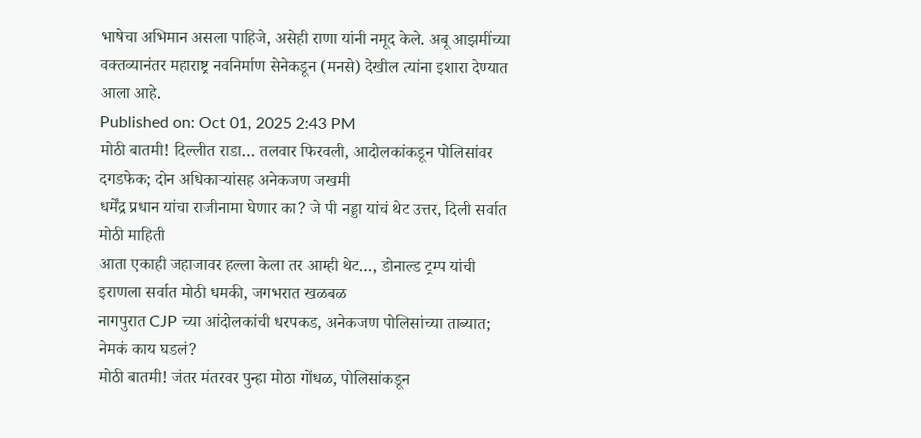भाषेचा अभिमान असला पाहिजे, असेही राणा यांनी नमूद केले. अबू आझमींच्या वक्तव्यानंतर महाराष्ट्र नवनिर्माण सेनेकडून (मनसे) देखील त्यांना इशारा देण्यात आला आहे.
Published on: Oct 01, 2025 2:43 PM
मोठी बातमी! दिल्लीत राडा… तलवार फिरवली, आदोलकांकडून पोलिसांवर दगडफेक; दोन अधिकाऱ्यांसह अनेकजण जखमी
धर्मेंद्र प्रधान यांचा राजीनामा घेणार का? जे पी नड्डा यांचं थेट उत्तर, दिली सर्वात मोठी माहिती
आता एकाही जहाजावर हल्ला केला तर आम्ही थेट…, डोनाल्ड ट्रम्प यांची इराणला सर्वात मोठी धमकी, जगभरात खळबळ
नागपुरात CJP च्या आंदोलकांची धरपकड, अनेकजण पोलिसांच्या ताब्यात; नेमकं काय घडलं?
मोठी बातमी! जंतर मंतरवर पुन्हा मोठा गोंधळ, पोलिसांकडून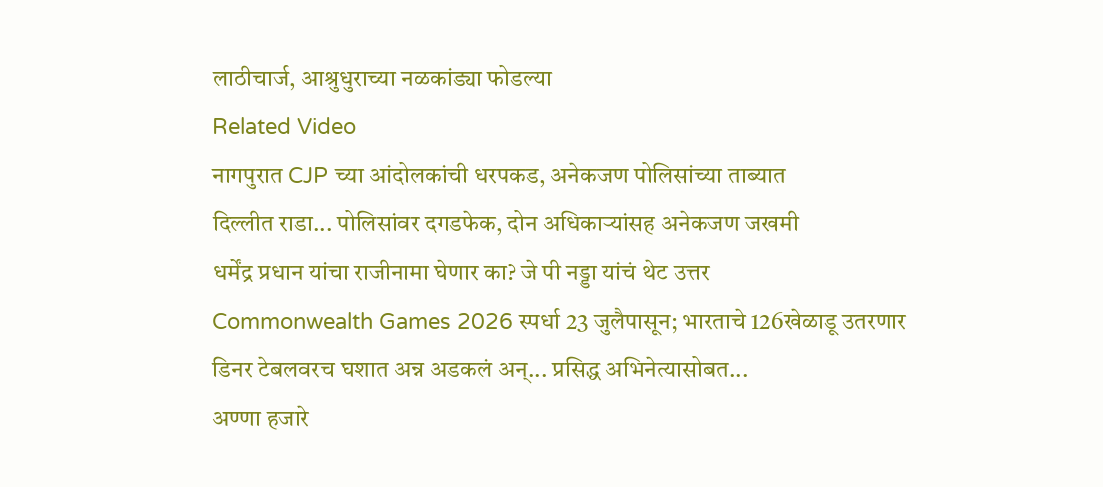लाठीचार्ज, आश्रुधुराच्या नळकांड्या फोडल्या
Related Video
नागपुरात CJP च्या आंदोलकांची धरपकड, अनेकजण पोलिसांच्या ताब्यात
दिल्लीत राडा... पोलिसांवर दगडफेक, दोन अधिकाऱ्यांसह अनेकजण जखमी
धर्मेंद्र प्रधान यांचा राजीनामा घेणार का? जे पी नड्डा यांचं थेट उत्तर
Commonwealth Games 2026 स्पर्धा 23 जुलैपासून; भारताचे 126खेळाडू उतरणार
डिनर टेबलवरच घशात अन्न अडकलं अन्... प्रसिद्ध अभिनेत्यासोबत...
अण्णा हजारे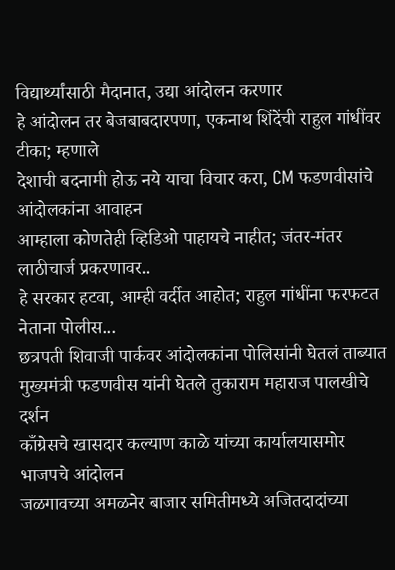विद्यार्थ्यांसाठी मैदानात, उद्या आंदोलन करणार
हे आंदोलन तर बेजबाबदारपणा, एकनाथ शिंदेंची राहुल गांधींवर टीका; म्हणाले
देशाची बदनामी होऊ नये याचा विचार करा, CM फडणवीसांचे आंदोलकांना आवाहन
आम्हाला कोणतेही व्हिडिओ पाहायचे नाहीत; जंतर-मंतर लाठीचार्ज प्रकरणावर..
हे सरकार हटवा, आम्ही वर्दीत आहोत; राहुल गांधींना फरफटत नेताना पोलीस...
छत्रपती शिवाजी पार्कवर आंदोलकांना पोलिसांनी घेतलं ताब्यात
मुख्यमंत्री फडणवीस यांनी घेतले तुकाराम महाराज पालखीचे दर्शन
काँग्रेसचे खासदार कल्याण काळे यांच्या कार्यालयासमोर भाजपचे आंदोलन
जळगावच्या अमळनेर बाजार समितीमध्ये अजितदादांच्या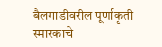बैलगाडीवरील पूर्णाकृती स्मारकाचे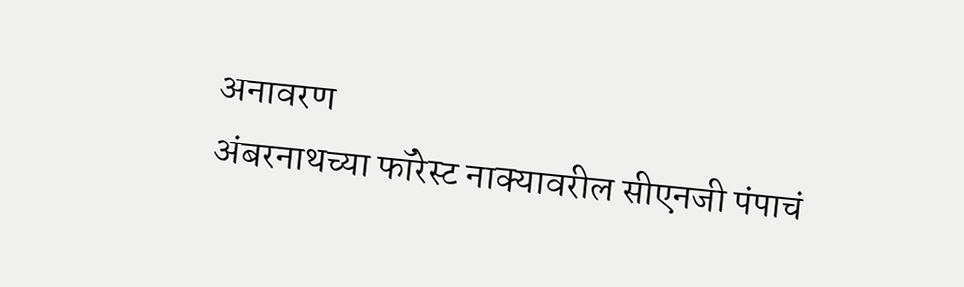अनावरण
अंबरनाथच्या फॉरेस्ट नाक्यावरील सीएनजी पंपाचं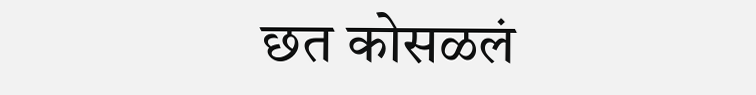छत कोसळलं